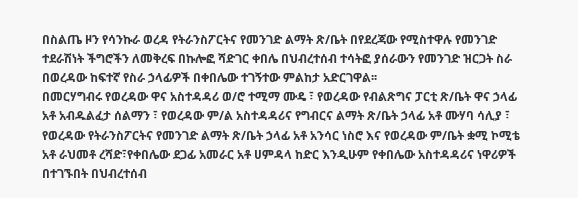በስልጤ ዞን የሳንኩራ ወረዳ የትራንስፖርትና የመንገድ ልማት ጽ/ቤት በየደረጃው የሚስተዋሉ የመንገድ ተደራሽነት ችግሮችን ለመቅረፍ በኩሎፎ ሻድገር ቀበሌ በህብረተሰብ ተሳትፎ ያሰራውን የመንገድ ዝርጋት ስራ በወረዳው ከፍተኛ የስራ ኃላፊዎች በቀበሌው ተገኝተው ምልከታ አድርገዋል፡፡
በመርሃግብሩ የወረዳው ዋና አስተዳዳሪ ወ/ሮ ተሚማ ሙዴ ፣ የወረዳው የብልጽግና ፓርቲ ጽ/ቤት ዋና ኃላፊ አቶ አብዱልፈታ ሰልማን ፣ የወረዳው ም/ል አስተዳዳሪና የግብርና ልማት ጽ/ቤት ኃላፊ አቶ ሙሃባ ሳሊያ ፣ የወረዳው የትራንስፖርትና የመንገድ ልማት ጽ/ቤት ኃላፊ አቶ አንሳር ነስሮ እና የወረዳው ም/ቤት ቋሚ ኮሚቴ አቶ ራህመቶ ረሻድ፣የቀበሌው ደጋፊ አመራር አቶ ሀምዳላ ከድር እንዲሁም የቀበሌው አስተዳዳሪና ነዋሪዎች በተገኙበት በህብረተሰብ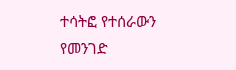ተሳትፎ የተሰራውን የመንገድ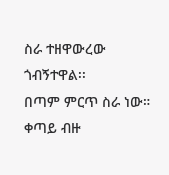ስራ ተዘዋውረው ጎብኝተዋል፡፡
በጣም ምርጥ ስራ ነው። ቀጣይ ብዙ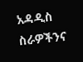አዳዲስ ስራዎችንና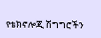የቴክኖሎጂ ሽግግሮችን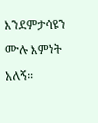እንደምታሳዩን ሙሉ እምነት አለኝ።